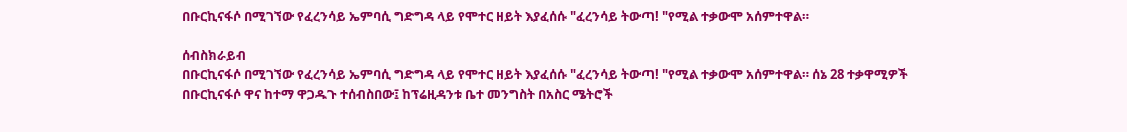በቡርኪናፋሶ በሚገኘው የፈረንሳይ ኤምባሲ ግድግዳ ላይ የሞተር ዘይት እያፈሰሱ "ፈረንሳይ ትውጣ! "የሚል ተቃውሞ አሰምተዋል።

ሰብስክራይብ
በቡርኪናፋሶ በሚገኘው የፈረንሳይ ኤምባሲ ግድግዳ ላይ የሞተር ዘይት እያፈሰሱ "ፈረንሳይ ትውጣ! "የሚል ተቃውሞ አሰምተዋል። ሰኔ 28 ተቃዋሚዎች በቡርኪናፋሶ ዋና ከተማ ዋጋዱጉ ተሰብስበው፤ ከፕሬዚዳንቱ ቤተ መንግስት በአስር ሜትሮች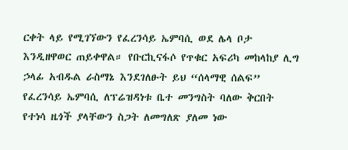ርቀት ላይ የሚገኘውን የፈረንሳይ ኤምባሲ ወደ ሌላ ቦታ እንዲዘዋወር ጠይቀዋል። የቡርኪናፋሶ የጥቁር አፍሪካ መከላከያ ሊግ ኃላፊ አብዱል ራስማኔ እንደገለፁት ይህ “ሰላማዊ ሰልፍ” የፈረንሳይ ኤምባሲ ለፕሬዝዳነቱ ቤተ መንግስት ባለው ቅርበት የተነሳ ዜጎች ያላቸውን ስጋት ለመግለጽ ያለመ ነው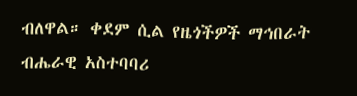ብለዋል። ቀደም ሲል የዜጎችዎች ማኅበራት ብሔራዊ አስተባባሪ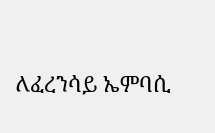ለፈረንሳይ ኤምባሲ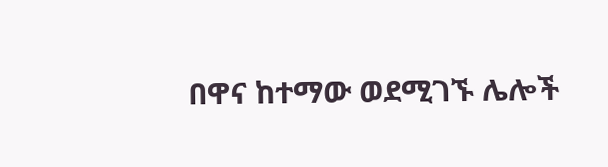በዋና ከተማው ወደሚገኙ ሌሎች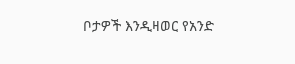ቦታዎች እንዲዛወር የአንድ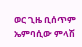ወር ጊዜ ቢሰጥም ኤምባሲው ምላሽ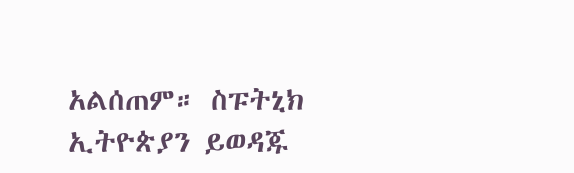አልሰጠም። ስፑትኒክ ኢትዮጵያን ይወዳጁ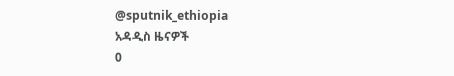@sputnik_ethiopia
አዳዲስ ዜናዎች
0